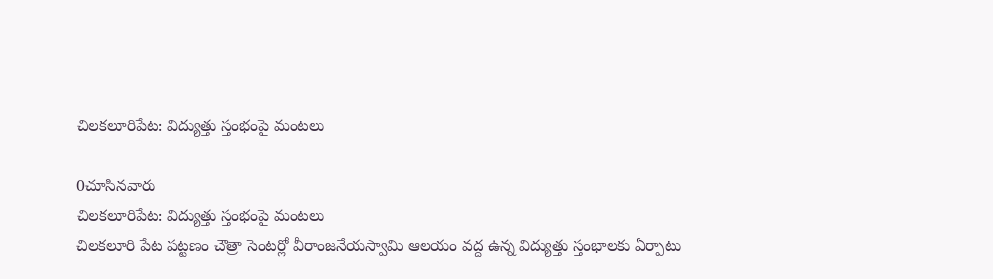చిలకలూరిపేట: విద్యుత్తు స్తంభంపై మంటలు

0చూసినవారు
చిలకలూరిపేట: విద్యుత్తు స్తంభంపై మంటలు
చిలకలూరి పేట పట్టణం చౌత్రా సెంటర్లో వీరాంజనేయస్వామి ఆలయం వద్ద ఉన్న విద్యుత్తు స్తంభాలకు ఏర్పాటు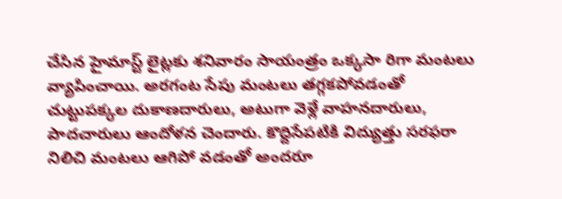చేసిన హైమాస్ట్ లైట్లకు శనివారం సాయంత్రం ఒక్కసా రిగా మంటలు వ్యాపించాయి. అరగంట సేపు మంటలు తగ్గకపోవడంతో చుట్టుపక్కల దుకాణదారులు, అటుగా వెళ్లే వాహనదారులు, పాదచారులు ఆందోళన చెందారు. కొద్దిసేపటికి విద్యుత్తు సరఫరా నిలిచి మంటలు ఆగిపో వడంతో అందరూ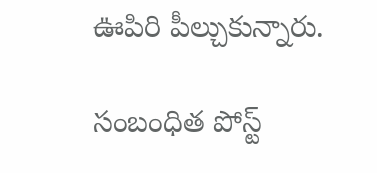ఊపిరి పీల్చుకున్నారు.

సంబంధిత పోస్ట్